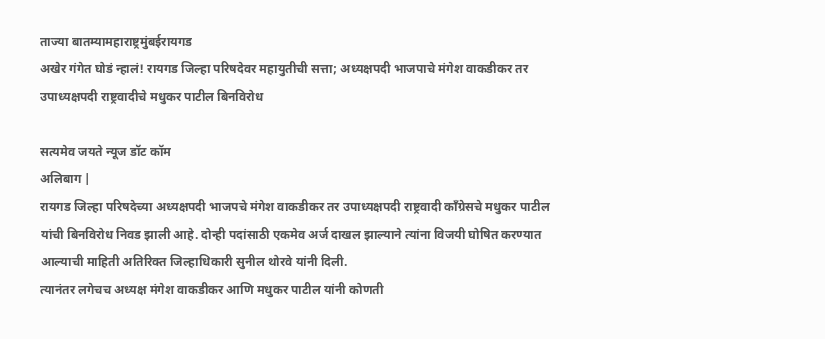ताज्या बातम्यामहाराष्ट्रमुंबईरायगड
अखेर गंगेत घोडं न्हालं! रायगड जिल्हा परिषदेवर महायुतीची सत्ता; अध्यक्षपदी भाजपाचे मंगेश वाकडीकर तर उपाध्यक्षपदी राष्ट्रवादीचे मधुकर पाटील बिनविरोध

सत्यमेव जयते न्यूज डॉट कॉम
अलिबाग |
रायगड जिल्हा परिषदेच्या अध्यक्षपदी भाजपचे मंगेश वाकडीकर तर उपाध्यक्षपदी राष्ट्रवादी काँग्रेसचे मधुकर पाटील यांची बिनविरोध निवड झाली आहे. दोन्ही पदांसाठी एकमेव अर्ज दाखल झाल्याने त्यांना विजयी घोषित करण्यात आल्याची माहिती अतिरिक्त जिल्हाधिकारी सुनील थोरवे यांनी दिली.
त्यानंतर लगेचच अध्यक्ष मंगेश वाकडीकर आणि मधुकर पाटील यांनी कोणती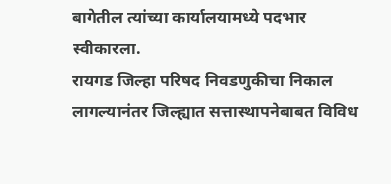बागेतील त्यांच्या कार्यालयामध्ये पदभार स्वीकारला.
रायगड जिल्हा परिषद निवडणुकीचा निकाल लागल्यानंतर जिल्ह्यात सत्तास्थापनेबाबत विविध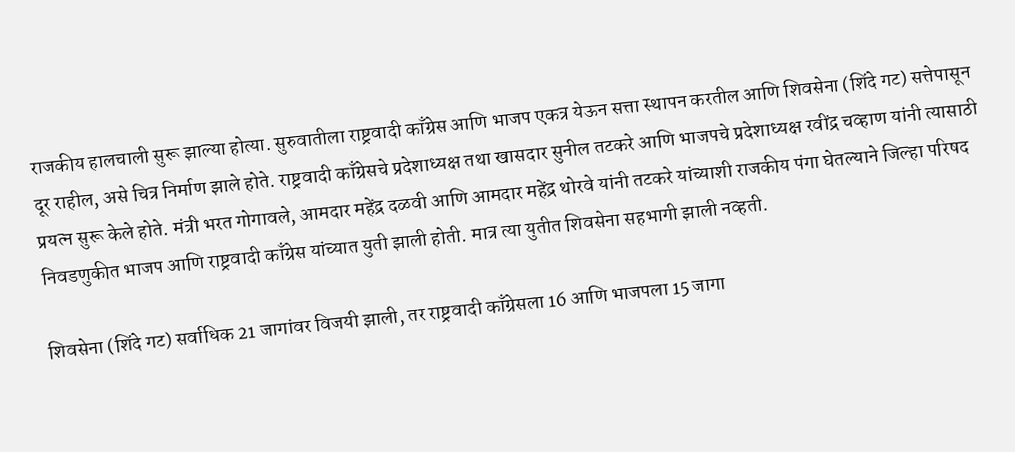राजकीय हालचाली सुरू झाल्या होत्या. सुरुवातीला राष्ट्रवादी काँग्रेस आणि भाजप एकत्र येऊन सत्ता स्थापन करतील आणि शिवसेना (शिंदे गट) सत्तेपासून दूर राहील, असे चित्र निर्माण झाले होते. राष्ट्रवादी काँग्रेसचे प्रदेशाध्यक्ष तथा खासदार सुनील तटकरे आणि भाजपचे प्रदेशाध्यक्ष रवींद्र चव्हाण यांनी त्यासाठी प्रयत्न सुरू केले होते. मंत्री भरत गोगावले, आमदार महेंद्र दळवी आणि आमदार महेंद्र थोरवे यांनी तटकरे यांच्याशी राजकीय पंगा घेतल्याने जिल्हा परिषद निवडणुकीत भाजप आणि राष्ट्रवादी काँग्रेस यांच्यात युती झाली होती. मात्र त्या युतीत शिवसेना सहभागी झाली नव्हती.

शिवसेना (शिंदे गट) सर्वाधिक 21 जागांवर विजयी झाली, तर राष्ट्रवादी काँग्रेसला 16 आणि भाजपला 15 जागा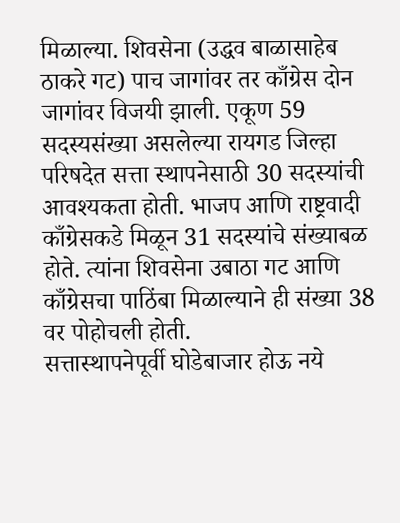मिळाल्या. शिवसेना (उद्धव बाळासाहेब ठाकरे गट) पाच जागांवर तर काँग्रेस दोन जागांवर विजयी झाली. एकूण 59 सदस्यसंख्या असलेल्या रायगड जिल्हा परिषदेत सत्ता स्थापनेसाठी 30 सदस्यांची आवश्यकता होती. भाजप आणि राष्ट्रवादी काँग्रेसकडे मिळून 31 सदस्यांचे संख्याबळ होते. त्यांना शिवसेना उबाठा गट आणि काँग्रेसचा पाठिंबा मिळाल्याने ही संख्या 38 वर पोहोचली होती.
सत्तास्थापनेपूर्वी घोडेबाजार होऊ नये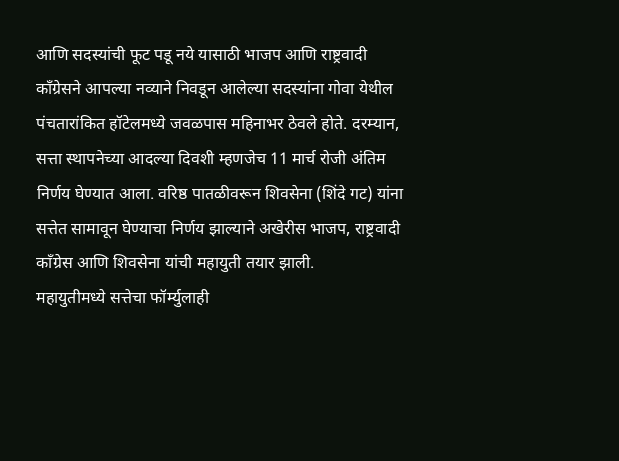आणि सदस्यांची फूट पडू नये यासाठी भाजप आणि राष्ट्रवादी काँग्रेसने आपल्या नव्याने निवडून आलेल्या सदस्यांना गोवा येथील पंचतारांकित हॉटेलमध्ये जवळपास महिनाभर ठेवले होते. दरम्यान, सत्ता स्थापनेच्या आदल्या दिवशी म्हणजेच 11 मार्च रोजी अंतिम निर्णय घेण्यात आला. वरिष्ठ पातळीवरून शिवसेना (शिंदे गट) यांना सत्तेत सामावून घेण्याचा निर्णय झाल्याने अखेरीस भाजप, राष्ट्रवादी काँग्रेस आणि शिवसेना यांची महायुती तयार झाली.
महायुतीमध्ये सत्तेचा फॉर्म्युलाही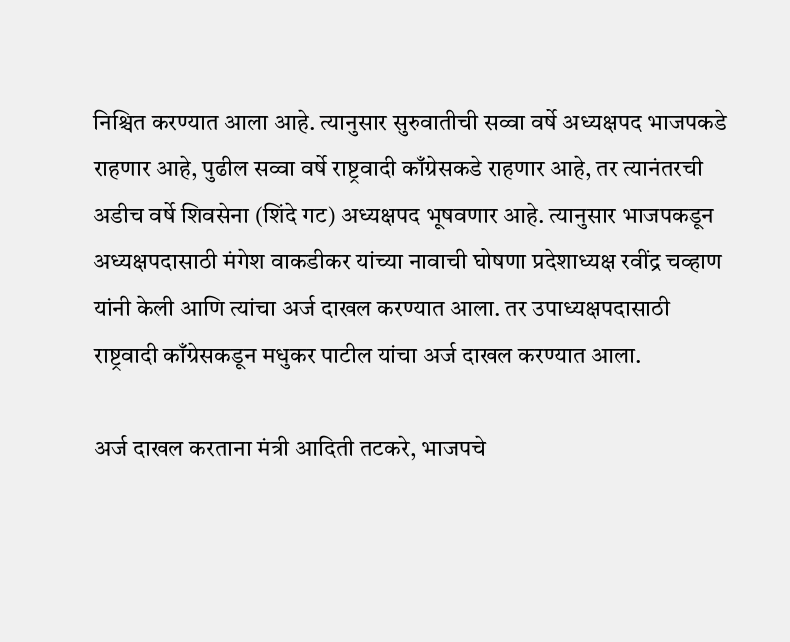निश्चित करण्यात आला आहे. त्यानुसार सुरुवातीची सव्वा वर्षे अध्यक्षपद भाजपकडे राहणार आहे, पुढील सव्वा वर्षे राष्ट्रवादी काँग्रेसकडे राहणार आहे, तर त्यानंतरची अडीच वर्षे शिवसेना (शिंदे गट) अध्यक्षपद भूषवणार आहे. त्यानुसार भाजपकडून अध्यक्षपदासाठी मंगेश वाकडीकर यांच्या नावाची घोषणा प्रदेशाध्यक्ष रवींद्र चव्हाण यांनी केली आणि त्यांचा अर्ज दाखल करण्यात आला. तर उपाध्यक्षपदासाठी राष्ट्रवादी काँग्रेसकडून मधुकर पाटील यांचा अर्ज दाखल करण्यात आला.

अर्ज दाखल करताना मंत्री आदिती तटकरे, भाजपचे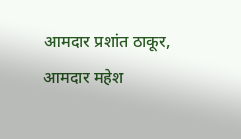आमदार प्रशांत ठाकूर, आमदार महेश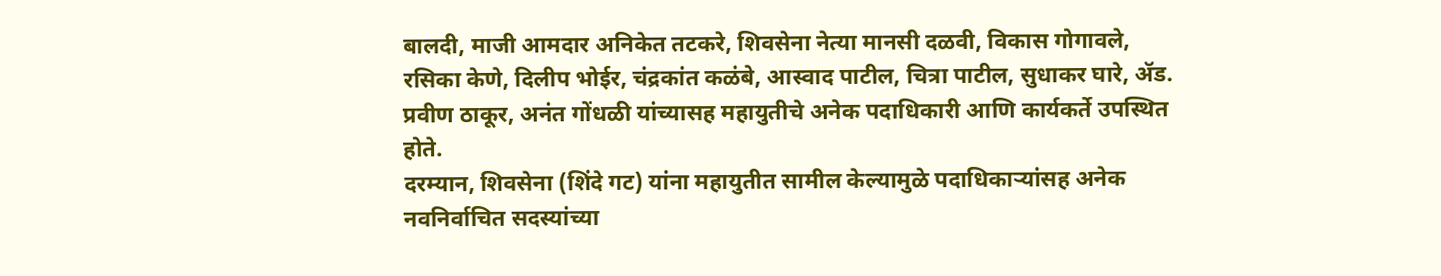बालदी, माजी आमदार अनिकेत तटकरे, शिवसेना नेत्या मानसी दळवी, विकास गोगावले, रसिका केणे, दिलीप भोईर, चंद्रकांत कळंबे, आस्वाद पाटील, चित्रा पाटील, सुधाकर घारे, ॲड. प्रवीण ठाकूर, अनंत गोंधळी यांच्यासह महायुतीचे अनेक पदाधिकारी आणि कार्यकर्ते उपस्थित होते.
दरम्यान, शिवसेना (शिंदे गट) यांना महायुतीत सामील केल्यामुळे पदाधिकाऱ्यांसह अनेक नवनिर्वाचित सदस्यांच्या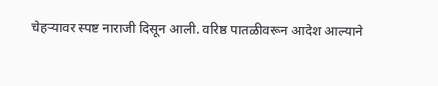चेहऱ्यावर स्पष्ट नाराजी दिसून आली. वरिष्ठ पातळीवरून आदेश आल्याने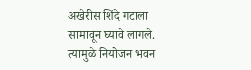अखेरीस शिंदे गटाला सामावून घ्यावे लागले. त्यामुळे नियोजन भवन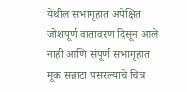येथील सभागृहात अपेक्षित जोशपूर्ण वातावरण दिसून आले नाही आणि संपूर्ण सभागृहात मूक सन्नाटा पसरल्याचे चित्र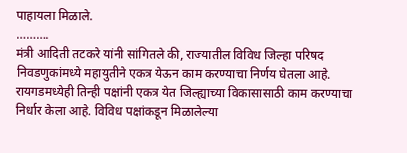पाहायला मिळाले.
……….
मंत्री आदिती तटकरे यांनी सांगितले की, राज्यातील विविध जिल्हा परिषद निवडणुकांमध्ये महायुतीने एकत्र येऊन काम करण्याचा निर्णय घेतला आहे. रायगडमध्येही तिन्ही पक्षांनी एकत्र येत जिल्ह्याच्या विकासासाठी काम करण्याचा निर्धार केला आहे. विविध पक्षांकडून मिळालेल्या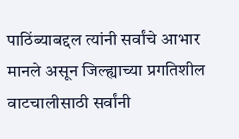पाठिंब्याबद्दल त्यांनी सर्वांचे आभार मानले असून जिल्ह्याच्या प्रगतिशील वाटचालीसाठी सर्वांनी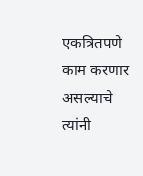एकत्रितपणे काम करणार असल्याचे त्यांनी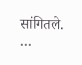सांगितले.
…